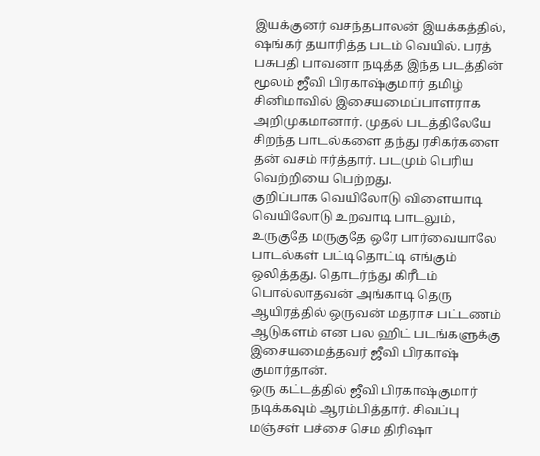இயக்குனர் வசந்தபாலன் இயக்கத்தில், ஷங்கர் தயாரித்த படம் வெயில். பரத் பசுபதி பாவனா நடித்த இந்த படத்தின் மூலம் ஜீவி பிரகாஷ்குமார் தமிழ் சினிமாவில் இசையமைப்பாளராக அறிமுகமானார். முதல் படத்திலேயே சிறந்த பாடல்களை தந்து ரசிகர்களை தன் வசம் ஈர்த்தார். படமும் பெரிய வெற்றியை பெற்றது.
குறிப்பாக வெயிலோடு விளையாடி வெயிலோடு உறவாடி பாடலும், உருகுதே மருகுதே ஒரே பார்வையாலே பாடல்கள் பட்டிதொட்டி எங்கும் ஒலித்தது. தொடர்ந்து கிரீடம் பொல்லாதவன் அங்காடி தெரு ஆயிரத்தில் ஒருவன் மதராச பட்டணம் ஆடுகளம் என பல ஹிட் படங்களுக்கு இசையமைத்தவர் ஜீவி பிரகாஷ் குமார்தான்.
ஒரு கட்டத்தில் ஜீவி பிரகாஷ்குமார் நடிக்கவும் ஆரம்பித்தார். சிவப்பு மஞ்சள் பச்சை செம திரிஷா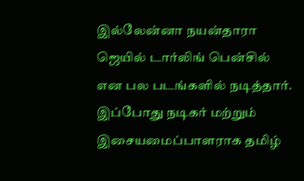இல்லேன்னா நயன்தாரா ஜெயில் டார்லிங் பென்சில் என பல படங்களில் நடித்தார். இப்போது நடிகர் மற்றும் இசையமைப்பாளராக தமிழ்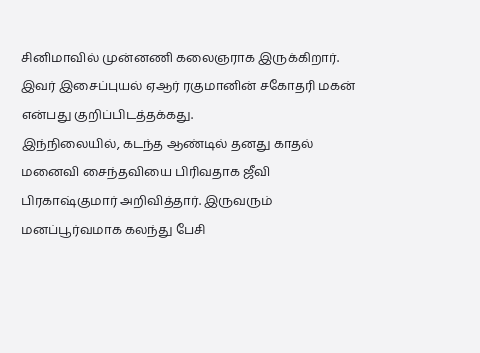சினிமாவில் முன்னணி கலைஞராக இருக்கிறார். இவர் இசைப்புயல் ஏஆர் ரகுமானின் சகோதரி மகன் என்பது குறிப்பிடத்தக்கது.
இந்நிலையில், கடந்த ஆண்டில் தனது காதல் மனைவி சைந்தவியை பிரிவதாக ஜீவி பிரகாஷ்குமார் அறிவித்தார். இருவரும் மனப்பூர்வமாக கலந்து பேசி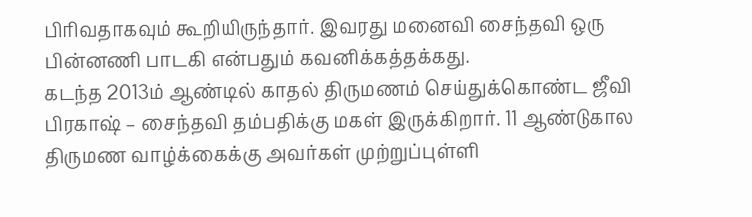பிரிவதாகவும் கூறியிருந்தார். இவரது மனைவி சைந்தவி ஒரு பின்னணி பாடகி என்பதும் கவனிக்கத்தக்கது.
கடந்த 2013ம் ஆண்டில் காதல் திருமணம் செய்துக்கொண்ட ஜீவி பிரகாஷ் – சைந்தவி தம்பதிக்கு மகள் இருக்கிறார். 11 ஆண்டுகால திருமண வாழ்க்கைக்கு அவர்கள் முற்றுப்புள்ளி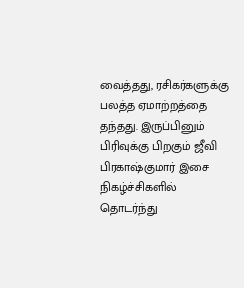வைத்தது, ரசிகர்களுக்கு பலத்த ஏமாற்றத்தை தந்தது. இருப்பினும் பிரிவுக்கு பிறகும் ஜீவி பிரகாஷ்குமார் இசை நிகழ்ச்சிகளில் தொடர்ந்து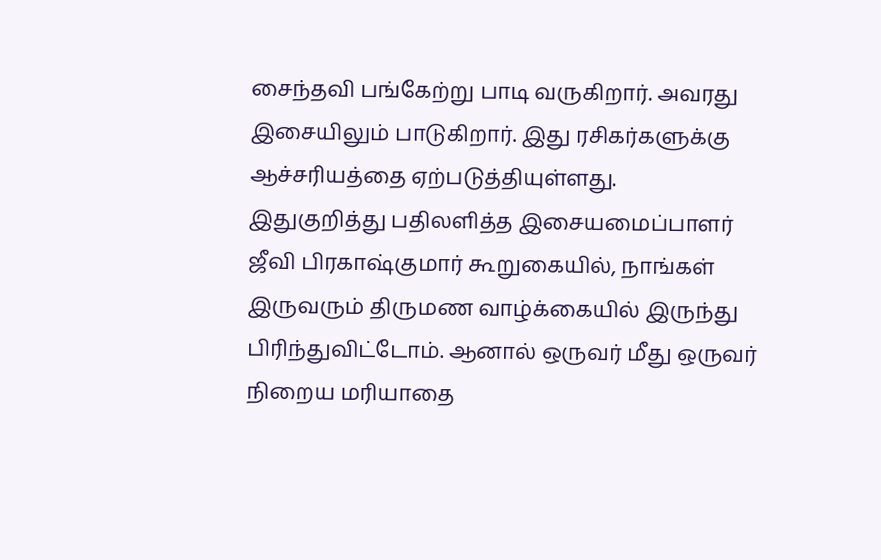சைந்தவி பங்கேற்று பாடி வருகிறார். அவரது இசையிலும் பாடுகிறார். இது ரசிகர்களுக்கு ஆச்சரியத்தை ஏற்படுத்தியுள்ளது.
இதுகுறித்து பதிலளித்த இசையமைப்பாளர் ஜீவி பிரகாஷ்குமார் கூறுகையில், நாங்கள் இருவரும் திருமண வாழ்க்கையில் இருந்து பிரிந்துவிட்டோம். ஆனால் ஒருவர் மீது ஒருவர் நிறைய மரியாதை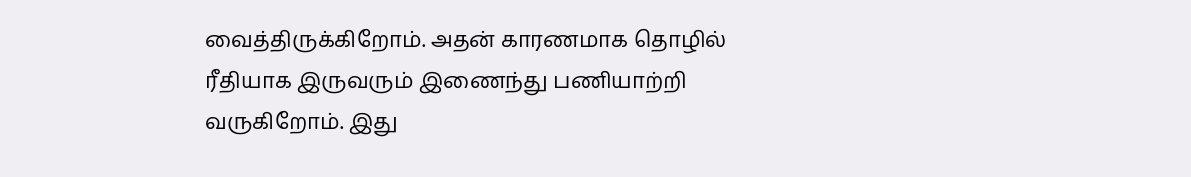வைத்திருக்கிறோம். அதன் காரணமாக தொழில் ரீதியாக இருவரும் இணைந்து பணியாற்றி வருகிறோம். இது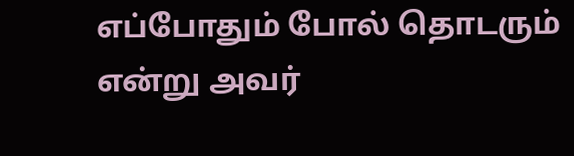எப்போதும் போல் தொடரும் என்று அவர்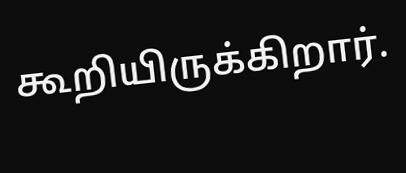கூறியிருக்கிறார்.